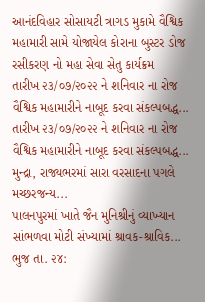આનંદવિહાર સોસાયટી ત્રાગડ મુકામે વૈશ્વિક મહામારી સામે યોજાયેલ કોરાના બુસ્ટર ડોજ રસીકરણ નો મહા સેવા સેતુ કાર્યક્રમ
તારીખ ૨૩/૦૭/૨૦૨૨ ને શનિવાર ના રોજ વૈશ્વિક મહામારીને નાબૂદ કરવા સંકલ્પબદ્ધ...
તારીખ ૨૩/૦૭/૨૦૨૨ ને શનિવાર ના રોજ વૈશ્વિક મહામારીને નાબૂદ કરવા સંકલ્પબદ્ધ...
મુન્દ્રા, રાજ્યભરમાં સારા વરસાદના પગલે મચ્છરજન્ય...
પાલનપુરમાં ખાતે જૈન મુનિશ્રીનું વ્યાખ્યાન સાંભળવા મોટી સંખ્યામાં શ્રાવક-શ્રાવિક...
ભુજ તા. ૨૪: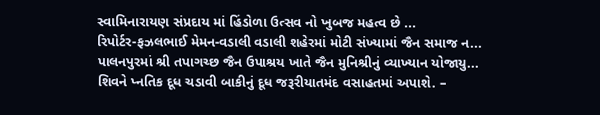સ્વામિનારાયણ સંપ્રદાય માં હિંડોળા ઉત્સવ નો ખુબજ મહત્વ છે ...
રિપોર્ટર-ફઝલભાઈ મેમન-વડાલી વડાલી શહેરમાં મોટી સંખ્યામાં જૈન સમાજ ન...
પાલનપુરમાં શ્રી તપાગચ્છ જૈન ઉપાશ્રય ખાતે જૈન મુનિશ્રીનું વ્યાખ્યાન યોજાયુ...
શિવને પ્નતિક દૂધ ચડાવી બાકીનું દૂધ જરૂરીયાતમંદ વસાહતમાં અપાશે. –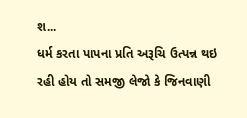શ...
ધર્મ કરતા પાપના પ્રતિ અરૂચિ ઉત્પન્ન થઇ રહી હોય તો સમજી લેજો કે જિનવાણી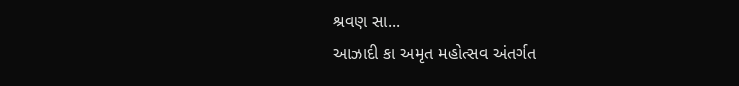શ્રવણ સા...
આઝાદી કા અમૃત મહોત્સવ અંતર્ગત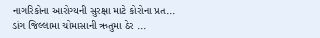નાગરિકોના આરોગ્યની સુરક્ષા માટે કોરોના પ્રત...
ડાંગ જિલ્લામા ચોમાસાની ઋતુમા ઠેર ...